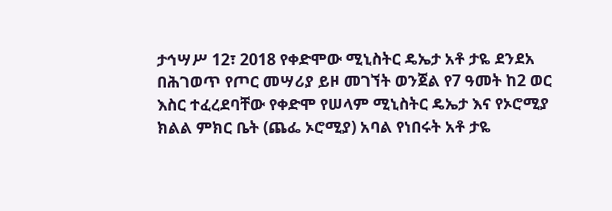ታኅሣሥ 12፣ 2018 የቀድሞው ሚኒስትር ዴኤታ አቶ ታዬ ደንደአ በሕገወጥ የጦር መሣሪያ ይዞ መገኘት ወንጀል የ7 ዓመት ከ2 ወር እስር ተፈረደባቸው የቀድሞ የሠላም ሚኒስትር ዴኤታ እና የኦሮሚያ ክልል ምክር ቤት (ጨፌ ኦሮሚያ) አባል የነበሩት አቶ ታዬ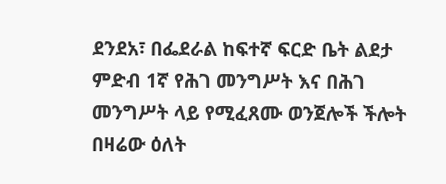ደንደአ፣ በፌደራል ከፍተኛ ፍርድ ቤት ልደታ ምድብ 1ኛ የሕገ መንግሥት እና በሕገ መንግሥት ላይ የሚፈጸሙ ወንጀሎች ችሎት በዛሬው ዕለት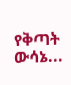የቅጣት ውሳኔ...